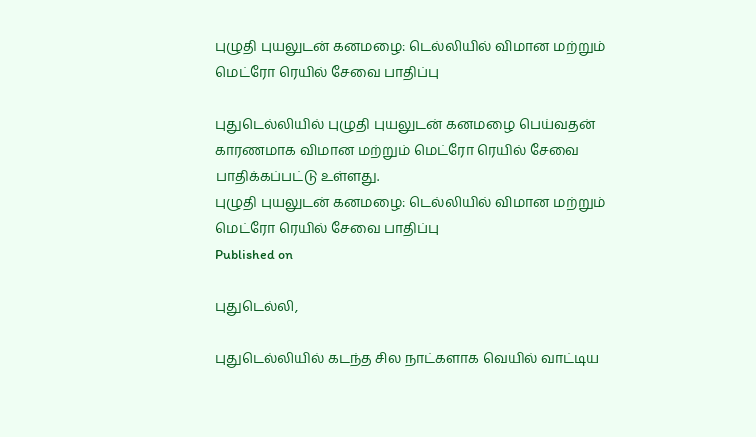புழுதி புயலுடன் கனமழை: டெல்லியில் விமான மற்றும் மெட்ரோ ரெயில் சேவை பாதிப்பு

புதுடெல்லியில் புழுதி புயலுடன் கனமழை பெய்வதன் காரணமாக விமான மற்றும் மெட்ரோ ரெயில் சேவை பாதிக்கப்பட்டு உள்ளது.
புழுதி புயலுடன் கனமழை: டெல்லியில் விமான மற்றும் மெட்ரோ ரெயில் சேவை பாதிப்பு
Published on

புதுடெல்லி,

புதுடெல்லியில் கடந்த சில நாட்களாக வெயில் வாட்டிய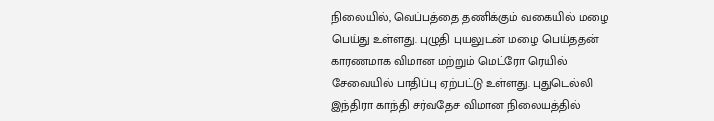நிலையில், வெப்பத்தை தணிக்கும் வகையில் மழை பெய்து உள்ளது. புழுதி புயலுடன் மழை பெய்ததன் காரணமாக விமான மற்றும் மெட்ரோ ரெயில் சேவையில் பாதிப்பு ஏற்பட்டு உள்ளது. புதுடெல்லி இந்திரா காந்தி சர்வதேச விமான நிலையத்தில்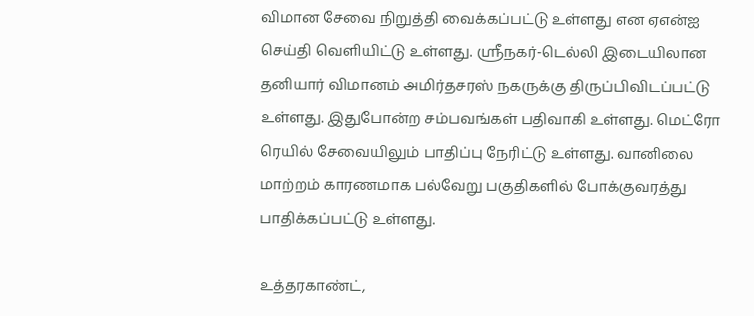விமான சேவை நிறுத்தி வைக்கப்பட்டு உள்ளது என ஏஎன்ஐ செய்தி வெளியிட்டு உள்ளது. ஸ்ரீநகர்-டெல்லி இடையிலான தனியார் விமானம் அமிர்தசரஸ் நகருக்கு திருப்பிவிடப்பட்டு உள்ளது. இதுபோன்ற சம்பவங்கள் பதிவாகி உள்ளது. மெட்ரோ ரெயில் சேவையிலும் பாதிப்பு நேரிட்டு உள்ளது. வானிலை மாற்றம் காரணமாக பல்வேறு பகுதிகளில் போக்குவரத்து பாதிக்கப்பட்டு உள்ளது.

உத்தரகாண்ட்,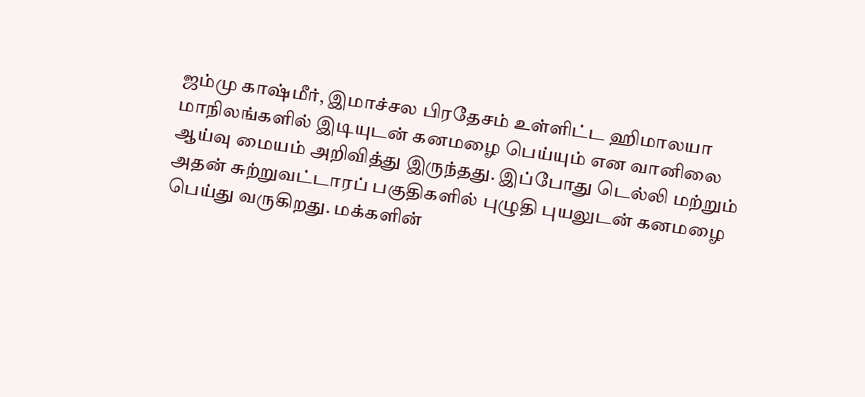ஜம்மு காஷ்மீர், இமாச்சல பிரதேசம் உள்ளிட்ட ஹிமாலயா மாநிலங்களில் இடியுடன் கனமழை பெய்யும் என வானிலை ஆய்வு மையம் அறிவித்து இருந்தது. இப்போது டெல்லி மற்றும் அதன் சுற்றுவட்டாரப் பகுதிகளில் புழுதி புயலுடன் கனமழை பெய்து வருகிறது. மக்களின்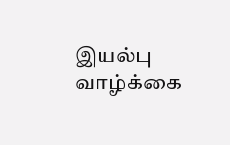இயல்பு வாழ்க்கை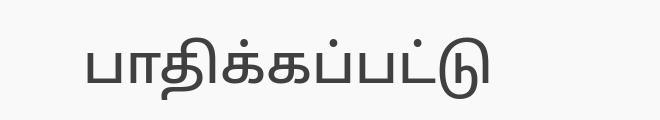பாதிக்கப்பட்டு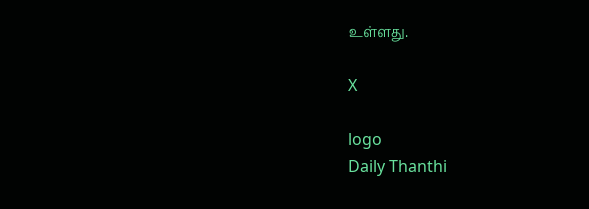உள்ளது.

X

logo
Daily Thanthi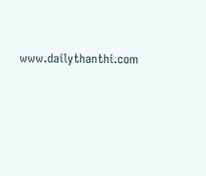www.dailythanthi.com